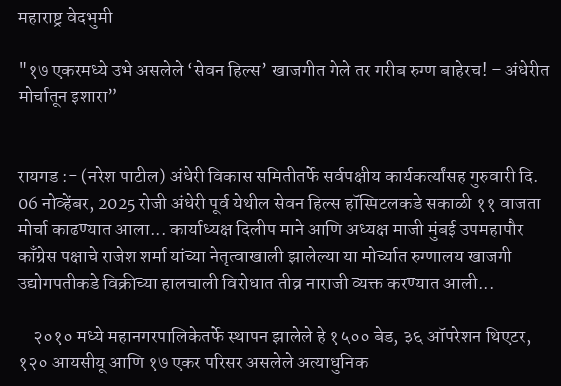महाराष्ट्र वेदभुमी

"१७ एकरमध्ये उभे असलेले ‘सेवन हिल्स’ खाजगीत गेले तर गरीब रुग्ण बाहेरच! – अंधेरीत मोर्चातून इशारा”


रायगड :- (नरेश पाटील) अंधेरी विकास समितीतर्फे सर्वपक्षीय कार्यकर्त्यांसह गुरुवारी दि. 06 नोव्हेंबर, 2025 रोजी अंधेरी पूर्व येथील सेवन हिल्स हॉस्पिटलकडे सकाळी ११ वाजता मोर्चा काढण्यात आला... कार्याध्यक्ष दिलीप माने आणि अध्यक्ष माजी मुंबई उपमहापौर काँग्रेस पक्षाचे राजेश शर्मा यांच्या नेतृत्वाखाली झालेल्या या मोर्च्यात रुग्णालय खाजगी उद्योगपतीकडे विक्रीच्या हालचाली विरोधात तीव्र नाराजी व्यक्त करण्यात आली...

    २०१० मध्ये महानगरपालिकेतर्फे स्थापन झालेले हे १५०० बेड, ३६ ऑपरेशन थिएटर, १२० आयसीयू आणि १७ एकर परिसर असलेले अत्याधुनिक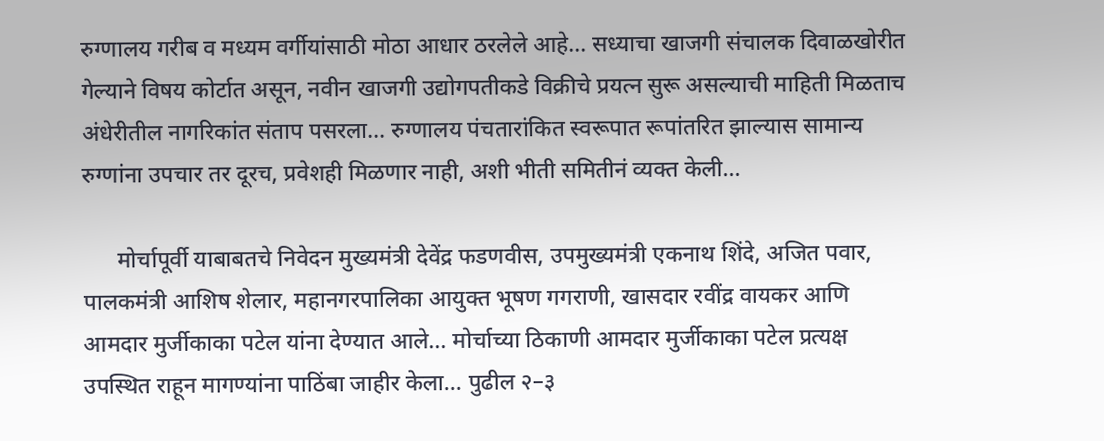रुग्णालय गरीब व मध्यम वर्गीयांसाठी मोठा आधार ठरलेले आहे... सध्याचा खाजगी संचालक दिवाळखोरीत गेल्याने विषय कोर्टात असून, नवीन खाजगी उद्योगपतीकडे विक्रीचे प्रयत्न सुरू असल्याची माहिती मिळताच अंधेरीतील नागरिकांत संताप पसरला... रुग्णालय पंचतारांकित स्वरूपात रूपांतरित झाल्यास सामान्य रुग्णांना उपचार तर दूरच, प्रवेशही मिळणार नाही, अशी भीती समितीनं व्यक्त केली...

      मोर्चापूर्वी याबाबतचे निवेदन मुख्यमंत्री देवेंद्र फडणवीस, उपमुख्यमंत्री एकनाथ शिंदे, अजित पवार, पालकमंत्री आशिष शेलार, महानगरपालिका आयुक्त भूषण गगराणी, खासदार रवींद्र वायकर आणि आमदार मुर्जीकाका पटेल यांना देण्यात आले... मोर्चाच्या ठिकाणी आमदार मुर्जीकाका पटेल प्रत्यक्ष उपस्थित राहून मागण्यांना पाठिंबा जाहीर केला... पुढील २–३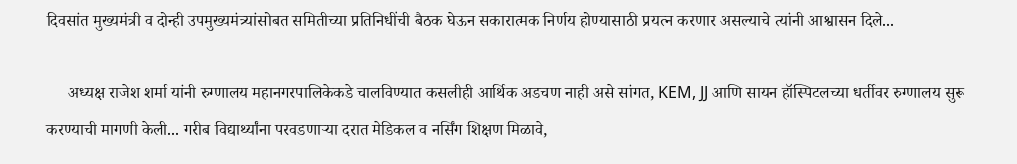दिवसांत मुख्यमंत्री व दोन्ही उपमुख्यमंत्र्यांसोबत समितीच्या प्रतिनिधींची बैठक घेऊन सकारात्मक निर्णय होण्यासाठी प्रयत्न करणार असल्याचे त्यांनी आश्वासन दिले...

     अध्यक्ष राजेश शर्मा यांनी रुग्णालय महानगरपालिकेकडे चालविण्यात कसलीही आर्थिक अडचण नाही असे सांगत, KEM, JJ आणि सायन हॉस्पिटलच्या धर्तीवर रुग्णालय सुरू करण्याची मागणी केली... गरीब विद्यार्थ्यांना परवडणाऱ्या दरात मेडिकल व नर्सिंग शिक्षण मिळावे,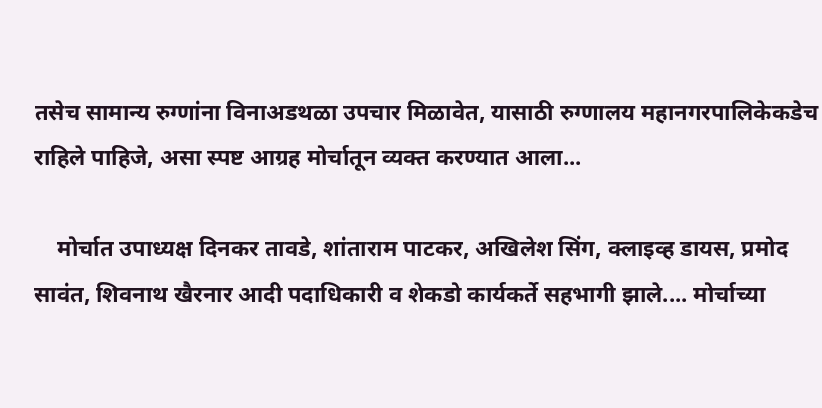तसेच सामान्य रुग्णांना विनाअडथळा उपचार मिळावेत, यासाठी रुग्णालय महानगरपालिकेकडेच राहिले पाहिजे, असा स्पष्ट आग्रह मोर्चातून व्यक्त करण्यात आला...

    मोर्चात उपाध्यक्ष दिनकर तावडे, शांताराम पाटकर, अखिलेश सिंग, क्लाइव्ह डायस, प्रमोद सावंत, शिवनाथ खैरनार आदी पदाधिकारी व शेकडो कार्यकर्ते सहभागी झाले.... मोर्चाच्या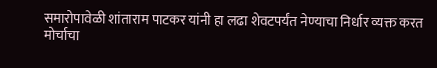समारोपावेळी शांताराम पाटकर यांनी हा लढा शेवटपर्यंत नेण्याचा निर्धार व्यक्त करत मोर्चाचा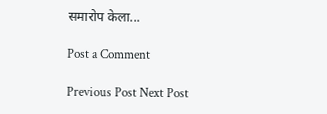समारोप केला...

Post a Comment

Previous Post Next Post